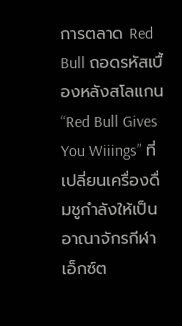การตลาด Red Bull ถอดรหัสเบื้องหลังสโลแกน “Red Bull Gives You Wiiings” ที่เปลี่ยนเครื่องดื่มชูกำลังให้เป็นอาณาจักรกีฬาเอ็กซ์ต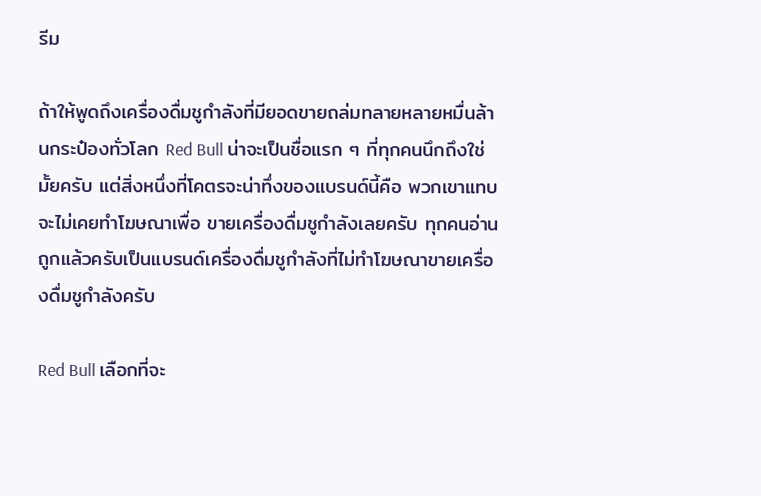รีม

ถ้าให้พูดถึงเครื่องดื่มชูกำลังที่มียอดขายถล่มทลายหลายหมื่นล้านกระป๋องทั่วโลก Red Bull น่าจะเป็นชื่อแรก ๆ ที่ทุกคนนึกถึงใช่มั้ยครับ แต่สิ่งหนึ่งที่โคตรจะน่าทึ่งของแบรนด์นี้คือ พวกเขาแทบจะไม่เคยทำโฆษณาเพื่อ ขายเครื่องดื่มชูกำลังเลยครับ ทุกคนอ่านถูกแล้วครับเป็นแบรนด์เครื่องดื่มชูกำลังที่ไม่ทำโฆษณาขายเครื่องดื่มชูกำลังครับ

Red Bull เลือกที่จะ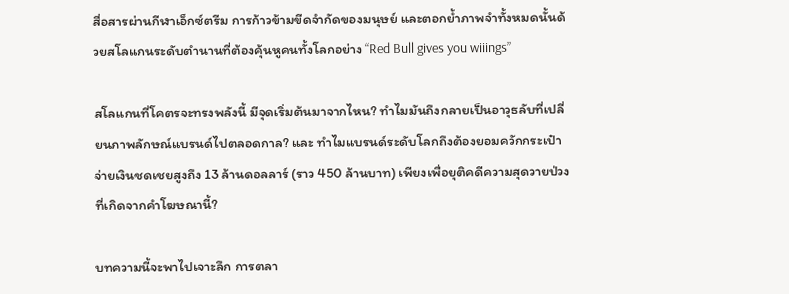สื่อสารผ่านกีฬาเอ็กซ์ตรีม การก้าวข้ามขีดจำกัดของมนุษย์ และตอกย้ำภาพจำทั้งหมดนั้นด้วยสโลแกนระดับตำนานที่ต้องคุ้นหูคนทั้งโลกอย่าง “Red Bull gives you wiiings”

สโลแกนที่โคตรจะทรงพลังนี้ มีจุดเริ่มต้นมาจากไหน? ทำไมมันถึงกลายเป็นอาวุธลับที่เปลี่ยนภาพลักษณ์แบรนด์ไปตลอดกาล? และ ทำไมแบรนด์ระดับโลกถึงต้องยอมควักกระเป๋าจ่ายเงินชดเชยสูงถึง 13 ล้านดอลลาร์ (ราว 450 ล้านบาท) เพียงเพื่อยุติคดีความสุดวายป่วงที่เกิดจากคำโฆษณานี้?

บทความนี้จะพาไปเจาะลึก การตลา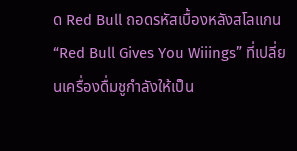ด Red Bull ถอดรหัสเบื้องหลังสโลแกน “Red Bull Gives You Wiiings” ที่เปลี่ยนเครื่องดื่มชูกำลังให้เป็น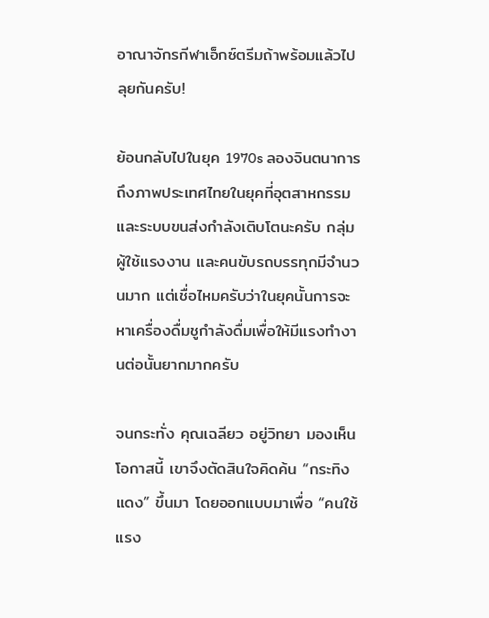อาณาจักรกีฬาเอ็กซ์ตรีมถ้าพร้อมแล้วไปลุยกันครับ!

ย้อนกลับไปในยุค 1970s ลองจินตนาการถึงภาพประเทศไทยในยุคที่อุตสาหกรรมและระบบขนส่งกำลังเติบโตนะครับ กลุ่มผู้ใช้แรงงาน และคนขับรถบรรทุกมีจำนวนมาก แต่เชื่อไหมครับว่าในยุคนั้นการจะหาเครื่องดื่มชูกำลังดื่มเพื่อให้มีแรงทำงานต่อนั้นยากมากครับ

จนกระทั่ง คุณเฉลียว อยู่วิทยา มองเห็นโอกาสนี้ เขาจึงตัดสินใจคิดค้น “กระทิงแดง” ขึ้นมา โดยออกแบบมาเพื่อ “คนใช้แรง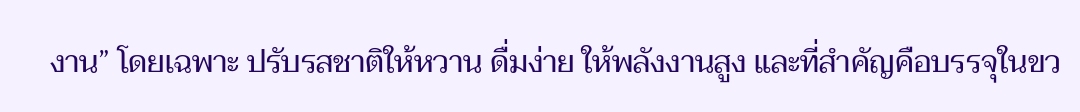งาน” โดยเฉพาะ ปรับรสชาติให้หวาน ดื่มง่าย ให้พลังงานสูง และที่สำคัญคือบรรจุในขว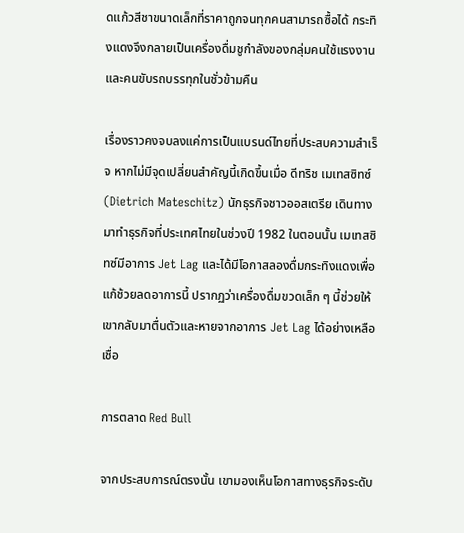ดแก้วสีชาขนาดเล็กที่ราคาถูกจนทุกคนสามารถซื้อได้ กระทิงแดงจึงกลายเป็นเครื่องดื่มชูกำลังของกลุ่มคนใช้แรงงานและคนขับรถบรรทุกในชั่วข้ามคืน

เรื่องราวคงจบลงแค่การเป็นแบรนด์ไทยที่ประสบความสำเร็จ หากไม่มีจุดเปลี่ยนสำคัญนี้เกิดขึ้นเมื่อ ดีทริช เมเทสซิทซ์ (Dietrich Mateschitz) นักธุรกิจชาวออสเตรีย เดินทางมาทำธุรกิจที่ประเทศไทยในช่วงปี 1982 ในตอนนั้น เมเทสซิทซ์มีอาการ Jet Lag และได้มีโอกาสลองดื่มกระทิงแดงเพื่อแก้ช้วยลดอาการนี้ ปรากฏว่าเครื่องดื่มขวดเล็ก ๆ นี้ช่วยให้เขากลับมาตื่นตัวและหายจากอาการ Jet Lag ได้อย่างเหลือเชื่อ

การตลาด Red Bull

จากประสบการณ์ตรงนั้น เขามองเห็นโอกาสทางธุรกิจระดับ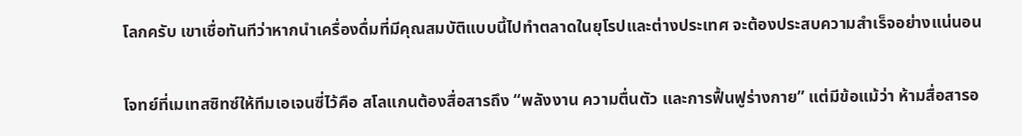โลกครับ เขาเชื่อทันทีว่าหากนำเครื่องดื่มที่มีคุณสมบัติแบบนี้ไปทำตลาดในยุโรปและต่างประเทศ จะต้องประสบความสำเร็จอย่างแน่นอน

โจทย์ที่เมเทสซิทซ์ให้ทีมเอเจนซี่ไว้คือ สโลแกนต้องสื่อสารถึง “พลังงาน ความตื่นตัว และการฟื้นฟูร่างกาย” แต่มีข้อแม้ว่า ห้ามสื่อสารอ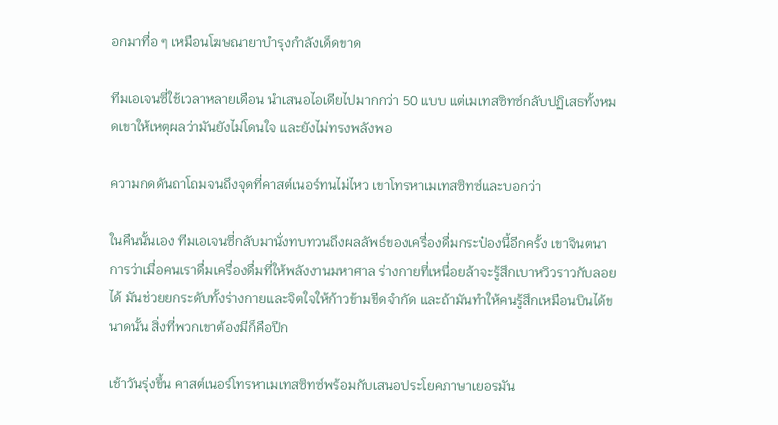อกมาทื่อ ๆ เหมือนโฆษณายาบำรุงกำลังเด็ดขาด

ทีมเอเจนซี่ใช้เวลาหลายเดือน นำเสนอไอเดียไปมากกว่า 50 แบบ แต่เมเทสซิทซ์กลับปฏิเสธทั้งหมดเขาให้เหตุผลว่ามันยังไม่โดนใจ และยังไม่ทรงพลังพอ

ความกดดันถาโถมจนถึงจุดที่คาสต์เนอร์ทนไม่ไหว เขาโทรหาเมเทสซิทซ์และบอกว่า

ในคืนนั้นเอง ทีมเอเจนซี่กลับมานั่งทบทวนถึงผลลัพธ์ของเครื่องดื่มกระป๋องนี้อีกครั้ง เขาจินตนาการว่าเมื่อคนเราดื่มเครื่องดื่มที่ให้พลังงานมหาศาล ร่างกายที่เหนื่อยล้าจะรู้สึกเบาหวิวราวกับลอยได้ มันช่วยยกระดับทั้งร่างกายและจิตใจให้ก้าวข้ามขีดจำกัด และถ้ามันทำให้คนรู้สึกเหมือนบินได้ขนาดนั้น สิ่งที่พวกเขาต้องมีก็คือปีก

เช้าวันรุ่งขึ้น คาสต์เนอร์โทรหาเมเทสซิทซ์พร้อมกับเสนอประโยคภาษาเยอรมัน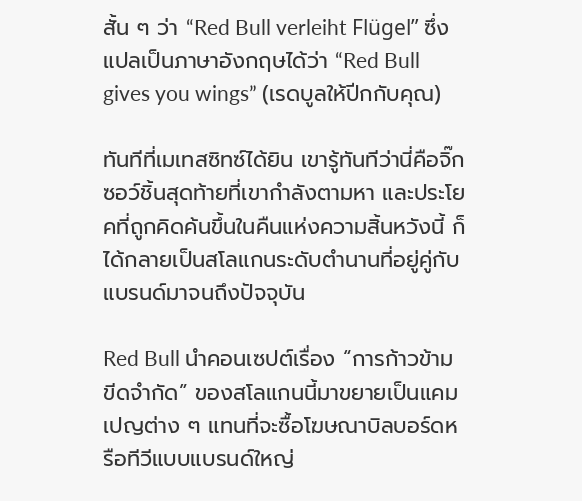สั้น ๆ ว่า “Red Bull verleiht Flügel” ซึ่งแปลเป็นภาษาอังกฤษได้ว่า “Red Bull gives you wings” (เรดบูลให้ปีกกับคุณ)

ทันทีที่เมเทสซิทซ์ได้ยิน เขารู้ทันทีว่านี่คือจิ๊กซอว์ชิ้นสุดท้ายที่เขากำลังตามหา และประโยคที่ถูกคิดค้นขึ้นในคืนแห่งความสิ้นหวังนี้ ก็ได้กลายเป็นสโลแกนระดับตำนานที่อยู่คู่กับแบรนด์มาจนถึงปัจจุบัน

Red Bull นำคอนเซปต์เรื่อง “การก้าวข้ามขีดจำกัด” ของสโลแกนนี้มาขยายเป็นแคมเปญต่าง ๆ แทนที่จะซื้อโฆษณาบิลบอร์ดหรือทีวีแบบแบรนด์ใหญ่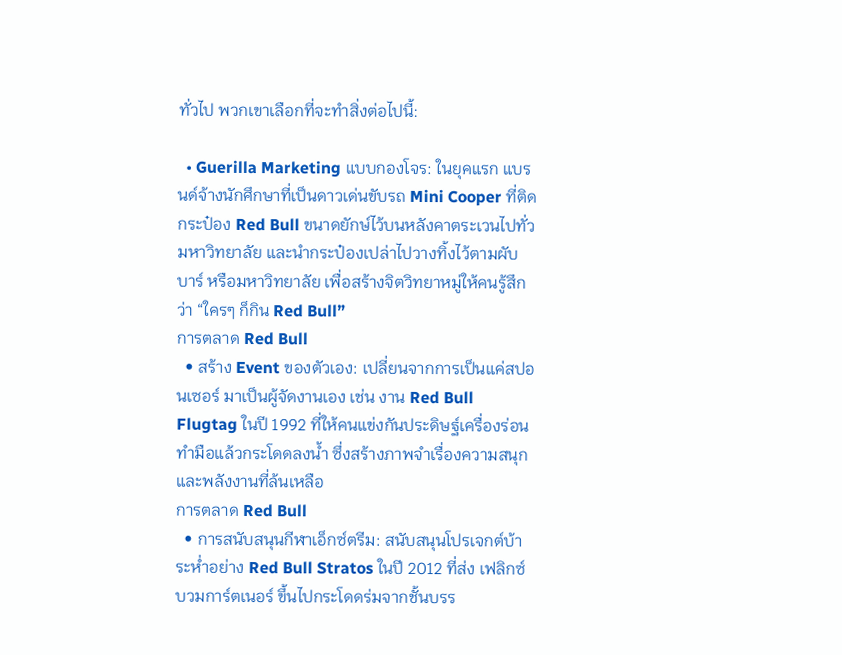ทั่วไป พวกเขาเลือกที่จะทำสิ่งต่อไปนี้:

  • Guerilla Marketing แบบกองโจร: ในยุคแรก แบรนด์จ้างนักศึกษาที่เป็นดาวเด่นขับรถ Mini Cooper ที่ติดกระป๋อง Red Bull ขนาดยักษ์ไว้บนหลังคาตระเวนไปทั่วมหาวิทยาลัย และนำกระป๋องเปล่าไปวางทิ้งไว้ตามผับ บาร์ หรือมหาวิทยาลัย เพื่อสร้างจิตวิทยาหมู่ให้คนรู้สึกว่า “ใครๆ ก็กิน Red Bull”
การตลาด Red Bull
  • สร้าง Event ของตัวเอง: เปลี่ยนจากการเป็นแค่สปอนเซอร์ มาเป็นผู้จัดงานเอง เช่น งาน Red Bull Flugtag ในปี 1992 ที่ให้คนแข่งกันประดิษฐ์เครื่องร่อนทำมือแล้วกระโดดลงน้ำ ซึ่งสร้างภาพจำเรื่องความสนุกและพลังงานที่ล้นเหลือ
การตลาด Red Bull
  • การสนับสนุนกีฬาเอ็กซ์ตรีม: สนับสนุนโปรเจกต์บ้าระห่ำอย่าง Red Bull Stratos ในปี 2012 ที่ส่ง เฟลิกซ์ บวมการ์ตเนอร์ ขึ้นไปกระโดดร่มจากชั้นบรร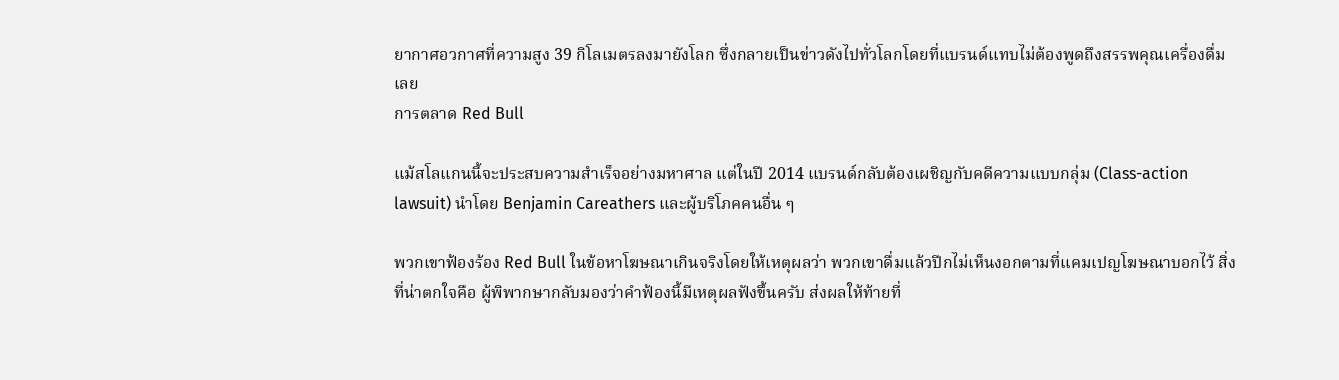ยากาศอวกาศที่ความสูง 39 กิโลเมตรลงมายังโลก ซึ่งกลายเป็นข่าวดังไปทั่วโลกโดยที่แบรนด์แทบไม่ต้องพูดถึงสรรพคุณเครื่องดื่มเลย
การตลาด Red Bull

แม้สโลแกนนี้จะประสบความสำเร็จอย่างมหาศาล แต่ในปี 2014 แบรนด์กลับต้องเผชิญกับคดีความแบบกลุ่ม (Class-action lawsuit) นำโดย Benjamin Careathers และผู้บริโภคคนอื่น ๆ

พวกเขาฟ้องร้อง Red Bull ในข้อหาโฆษณาเกินจริงโดยให้เหตุผลว่า พวกเขาดื่มแล้วปีกไม่เห็นงอกตามที่แคมเปญโฆษณาบอกไว้ สิ่งที่น่าตกใจคือ ผู้พิพากษากลับมองว่าคำฟ้องนี้มีเหตุผลฟังขึ้นครับ ส่งผลให้ท้ายที่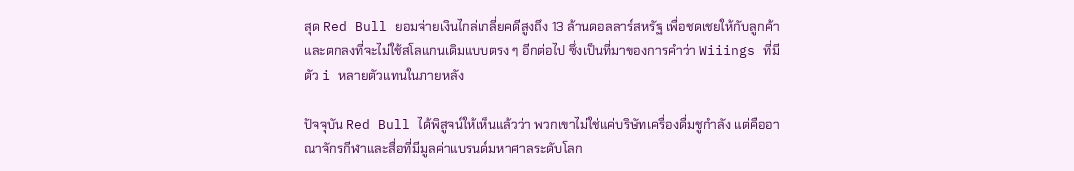สุด Red Bull ยอมจ่ายเงินไกล่เกลี่ยคดีสูงถึง 13 ล้านดอลลาร์สหรัฐ เพื่อชดเชยให้กับลูกค้า และตกลงที่จะไม่ใช้สโลแกนเดิมแบบตรง ๆ อีกต่อไป ซึ่งเป็นที่มาของการคำว่า Wiiings ที่มีตัว i หลายตัวแทนในภายหลัง

ปัจจุบัน Red Bull ได้พิสูจน์ให้เห็นแล้วว่า พวกเขาไม่ใช่แค่บริษัทเครื่องดื่มชูกำลัง แต่คืออาณาจักรกีฬาและสื่อที่มีมูลค่าแบรนด์มหาศาลระดับโลก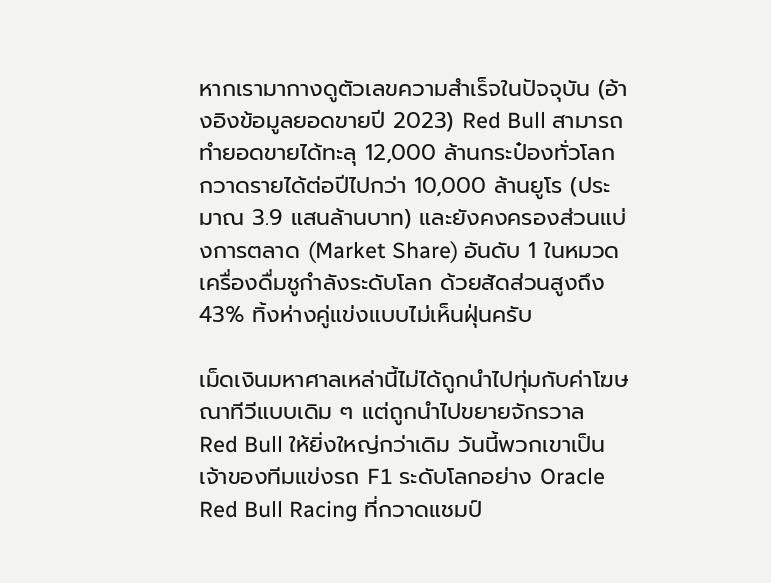หากเรามากางดูตัวเลขความสำเร็จในปัจจุบัน (อ้างอิงข้อมูลยอดขายปี 2023) Red Bull สามารถทำยอดขายได้ทะลุ 12,000 ล้านกระป๋องทั่วโลก กวาดรายได้ต่อปีไปกว่า 10,000 ล้านยูโร (ประมาณ 3.9 แสนล้านบาท) และยังคงครองส่วนแบ่งการตลาด (Market Share) อันดับ 1 ในหมวดเครื่องดื่มชูกำลังระดับโลก ด้วยสัดส่วนสูงถึง 43% ทิ้งห่างคู่แข่งแบบไม่เห็นฝุ่นครับ

เม็ดเงินมหาศาลเหล่านี้ไม่ได้ถูกนำไปทุ่มกับค่าโฆษณาทีวีแบบเดิม ๆ แต่ถูกนำไปขยายจักรวาล Red Bull ให้ยิ่งใหญ่กว่าเดิม วันนี้พวกเขาเป็นเจ้าของทีมแข่งรถ F1 ระดับโลกอย่าง Oracle Red Bull Racing ที่กวาดแชมป์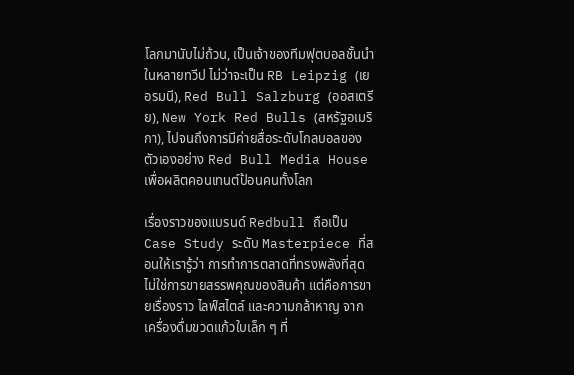โลกมานับไม่ถ้วน, เป็นเจ้าของทีมฟุตบอลชั้นนำในหลายทวีป ไม่ว่าจะเป็น RB Leipzig (เยอรมนี), Red Bull Salzburg (ออสเตรีย), New York Red Bulls (สหรัฐอเมริกา), ไปจนถึงการมีค่ายสื่อระดับโกลบอลของตัวเองอย่าง Red Bull Media House เพื่อผลิตคอนเทนต์ป้อนคนทั้งโลก

เรื่องราวของแบรนด์ Redbull ถือเป็น Case Study ระดับ Masterpiece ที่สอนให้เรารู้ว่า การทำการตลาดที่ทรงพลังที่สุด ไม่ใช่การขายสรรพคุณของสินค้า แต่คือการขายเรื่องราว ไลฟ์สไตล์ และความกล้าหาญ จากเครื่องดื่มขวดแก้วใบเล็ก ๆ ที่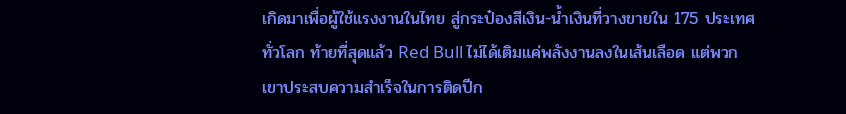เกิดมาเพื่อผู้ใช้แรงงานในไทย สู่กระป๋องสีเงิน-น้ำเงินที่วางขายใน 175 ประเทศทั่วโลก ท้ายที่สุดแล้ว Red Bull ไม่ได้เติมแค่พลังงานลงในเส้นเลือด แต่พวกเขาประสบความสำเร็จในการติดปีก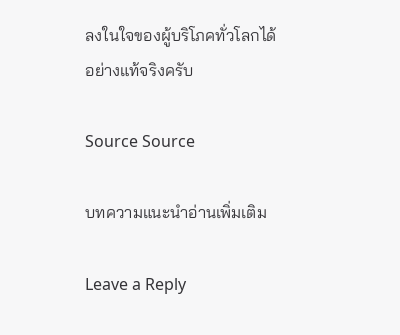ลงในใจของผู้บริโภคทั่วโลกได้อย่างแท้จริงครับ

Source Source

บทความแนะนำอ่านเพิ่มเติม

Leave a Reply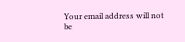Your email address will not be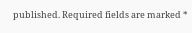published. Required fields are marked *